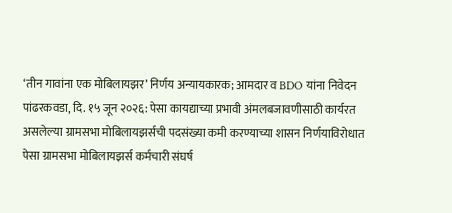‘तीन गावांना एक मोबिलायझर’ निर्णय अन्यायकारक; आमदार व BDO यांना निवेदन
पांढरकवडा, दि. १५ जून २०२६: पेसा कायद्याच्या प्रभावी अंमलबजावणीसाठी कार्यरत असलेल्या ग्रामसभा मोबिलायझर्सची पदसंख्या कमी करण्याच्या शासन निर्णयाविरोधात पेसा ग्रामसभा मोबिलायझर्स कर्मचारी संघर्ष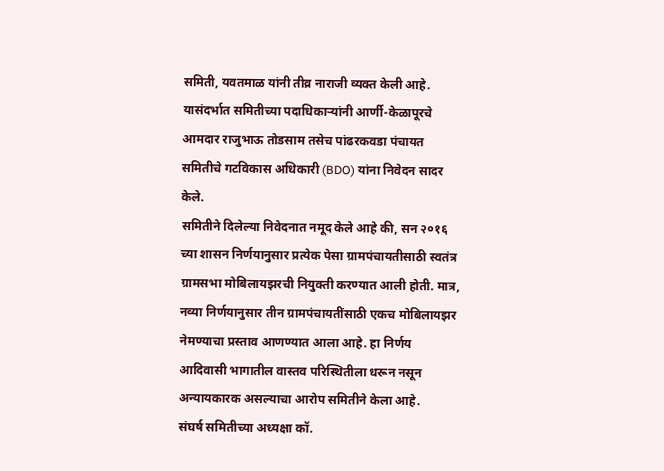समिती, यवतमाळ यांनी तीव्र नाराजी व्यक्त केली आहे. यासंदर्भात समितीच्या पदाधिकाऱ्यांनी आर्णी-केळापूरचे आमदार राजुभाऊ तोडसाम तसेच पांढरकवडा पंचायत समितीचे गटविकास अधिकारी (BDO) यांना निवेदन सादर केले.
समितीने दिलेल्या निवेदनात नमूद केले आहे की, सन २०१६ च्या शासन निर्णयानुसार प्रत्येक पेसा ग्रामपंचायतीसाठी स्वतंत्र ग्रामसभा मोबिलायझरची नियुक्ती करण्यात आली होती. मात्र, नव्या निर्णयानुसार तीन ग्रामपंचायतींसाठी एकच मोबिलायझर नेमण्याचा प्रस्ताव आणण्यात आला आहे. हा निर्णय आदिवासी भागातील वास्तव परिस्थितीला धरून नसून अन्यायकारक असल्याचा आरोप समितीने केला आहे.
संघर्ष समितीच्या अध्यक्षा कॉ.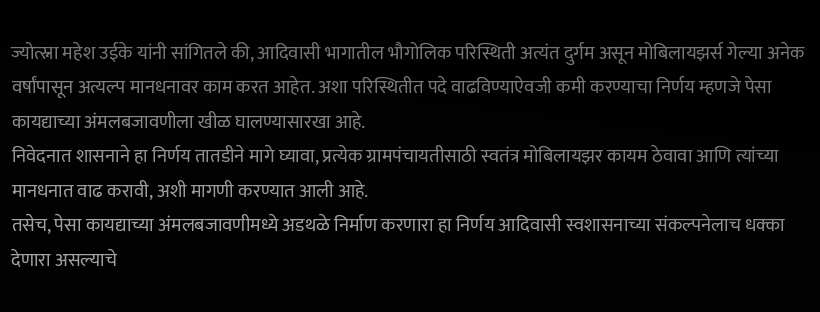ज्योत्स्ना महेश उईके यांनी सांगितले की, आदिवासी भागातील भौगोलिक परिस्थिती अत्यंत दुर्गम असून मोबिलायझर्स गेल्या अनेक वर्षांपासून अत्यल्प मानधनावर काम करत आहेत. अशा परिस्थितीत पदे वाढविण्याऐवजी कमी करण्याचा निर्णय म्हणजे पेसा कायद्याच्या अंमलबजावणीला खीळ घालण्यासारखा आहे.
निवेदनात शासनाने हा निर्णय तातडीने मागे घ्यावा, प्रत्येक ग्रामपंचायतीसाठी स्वतंत्र मोबिलायझर कायम ठेवावा आणि त्यांच्या मानधनात वाढ करावी, अशी मागणी करण्यात आली आहे.
तसेच, पेसा कायद्याच्या अंमलबजावणीमध्ये अडथळे निर्माण करणारा हा निर्णय आदिवासी स्वशासनाच्या संकल्पनेलाच धक्का देणारा असल्याचे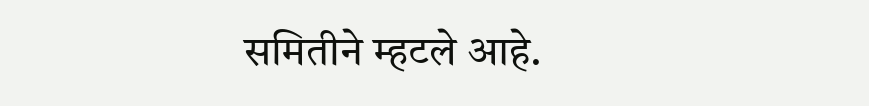समितीने म्हटले आहे.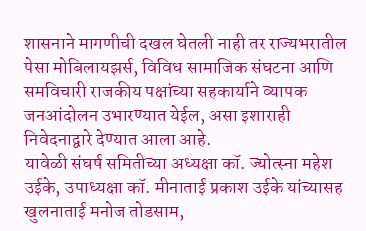शासनाने मागणीची दखल घेतली नाही तर राज्यभरातील पेसा मोबिलायझर्स, विविध सामाजिक संघटना आणि समविचारी राजकीय पक्षांच्या सहकार्याने व्यापक जनआंदोलन उभारण्यात येईल, असा इशाराही निवेदनाद्वारे देण्यात आला आहे.
यावेळी संघर्ष समितीच्या अध्यक्षा कॉ. ज्योत्स्ना महेश उईके, उपाध्यक्षा कॉ. मीनाताई प्रकाश उईके यांच्यासह खुलनाताई मनोज तोडसाम,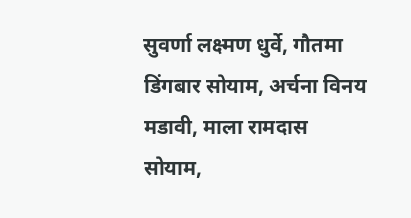सुवर्णा लक्ष्मण धुर्वे, गौतमा डिंगबार सोयाम, अर्चना विनय मडावी, माला रामदास सोयाम,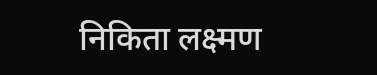निकिता लक्ष्मण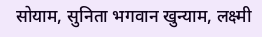सोयाम, सुनिता भगवान खुन्याम, लक्ष्मी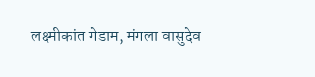लक्ष्मीकांत गेडाम, मंगला वासुदेव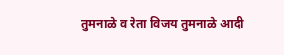तुमनाळे व रेता विजय तुमनाळे आदी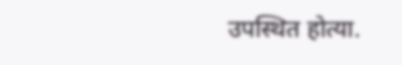उपस्थित होत्या.